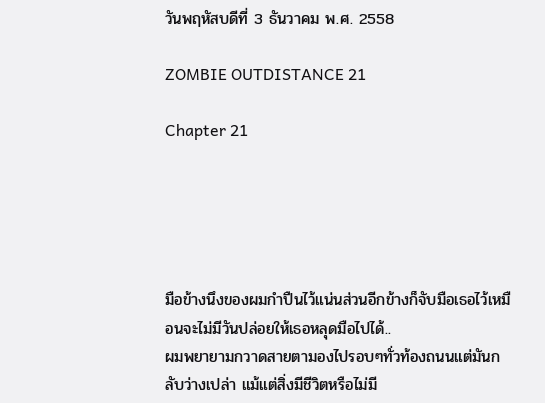วันพฤหัสบดีที่ 3 ธันวาคม พ.ศ. 2558

ZOMBIE OUTDISTANCE 21

Chapter 21





มือข้างนึงของผมกำปืนไว้แน่นส่วนอีกข้างก็จับมือเธอไว้เหมือนจะไม่มีวันปล่อยให้เธอหลุดมือไปได้..
ผมพยายามกวาดสายตามองไปรอบๆทั่วท้องถนนแต่มันกลับว่างเปล่า แม้แต่สิ่งมีชีวิตหรือไม่มี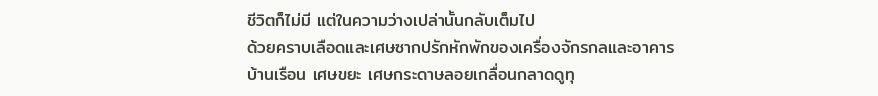ชีวิตก็ไม่มี แต่ในความว่างเปล่านั้นกลับเต็มไป
ด้วยคราบเลือดและเศษซากปรักหักพักของเครื่องจักรกลและอาคารบ้านเรือน เศษขยะ เศษกระดาษลอยเกลื่อนกลาดดูทุ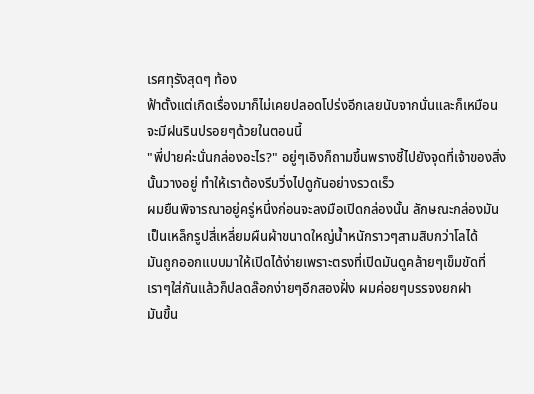เรศทุรังสุดๆ ท้อง
ฟ้าตั้งแต่เกิดเรื่องมาก็ไม่เคยปลอดโปร่งอีกเลยนับจากนั่นและก็เหมือนจะมีฝนรินปรอยๆด้วยในตอนนี้
"พี่ปายค่ะนั่นกล่องอะไร?" อยู่ๆเอิงก็ถามขึ้นพรางชี้ไปยังจุดที่เจ้าของสิ่งนั้นวางอยู่ ทำให้เราต้องรีบวิ่งไปดูกันอย่างรวดเร็ว
ผมยืนพิจารณาอยู่ครู่หนึ่งก่อนจะลงมือเปิดกล่องนั้น ลักษณะกล่องมันเป็นเหล็กรูปสี่เหลี่ยมผืนผ้าขนาดใหญ่น้ำหนักราวๆสามสิบกว่าโลได้
มันถูกออกแบบมาให้เปิดได้ง่ายเพราะตรงที่เปิดมันดูคล้ายๆเข็มขัดที่เราๆใส่กันแล้วก็ปลดล๊อกง่ายๆอีกสองฝั่ง ผมค่อยๆบรรจงยกฝา
มันขึ้น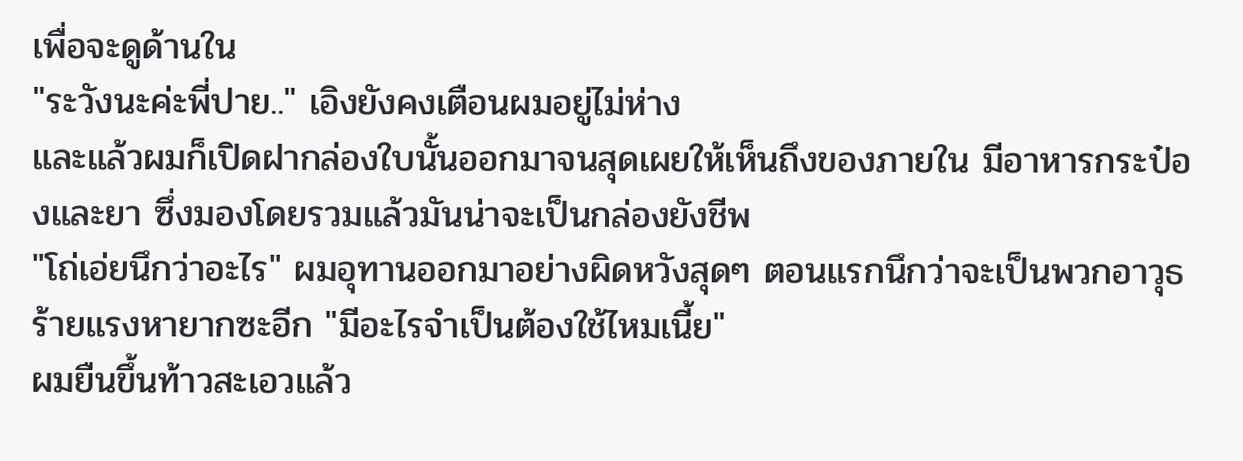เพื่อจะดูด้านใน
"ระวังนะค่ะพี่ปาย.." เอิงยังคงเตือนผมอยู่ไม่ห่าง
และแล้วผมก็เปิดฝากล่องใบนั้นออกมาจนสุดเผยให้เห็นถึงของภายใน มีอาหารกระป๋องและยา ซึ่งมองโดยรวมแล้วมันน่าจะเป็นกล่องยังชีพ
"โถ่เอ่ยนึกว่าอะไร" ผมอุทานออกมาอย่างผิดหวังสุดๆ ตอนแรกนึกว่าจะเป็นพวกอาวุธร้ายแรงหายากซะอีก "มีอะไรจำเป็นต้องใช้ไหมเนี้ย"
ผมยืนขึ้นท้าวสะเอวแล้ว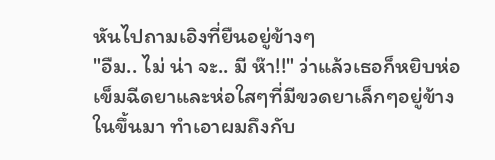หันไปถามเอิงที่ยืนอยู่ข้างๆ
"อืม.. ไม่ น่า จะ.. มี ห๊า!!" ว่าแล้วเธอก็หยิบห่อเข็มฉีดยาและห่อใสๆที่มีขวดยาเล็กๆอยู่ข้างในขึ้นมา ทำเอาผมถึงกับ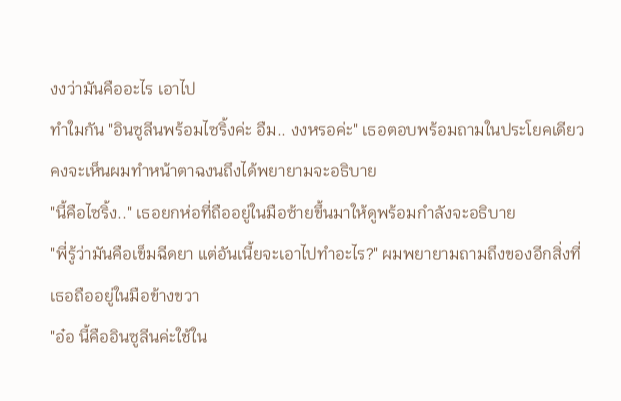งงว่ามันคืออะไร เอาไป
ทำใมกัน "อินซูลีนพร้อมไซริ้งค่ะ อืม.. งงหรอค่ะ" เธอตอบพร้อมถามในประโยคเดียว คงจะเห็นผมทำหน้าตาฉงนถึงได้พยายามจะอธิบาย
"นี้คือไซริ้ง.." เธอยกห่อที่ถืออยู่ในมือซ้ายขึ้นมาให้ดูพร้อมกำลังจะอธิบาย
"พี่รู้ว่ามันคือเข็มฉีดยา แต่อันเนี้ยจะเอาไปทำอะไร?" ผมพยายามถามถึงของอีกสิ่งที่เธอถืออยู่ในมือข้างขวา
"อ๋อ นี้คืออินซูลีนค่ะใช้ใน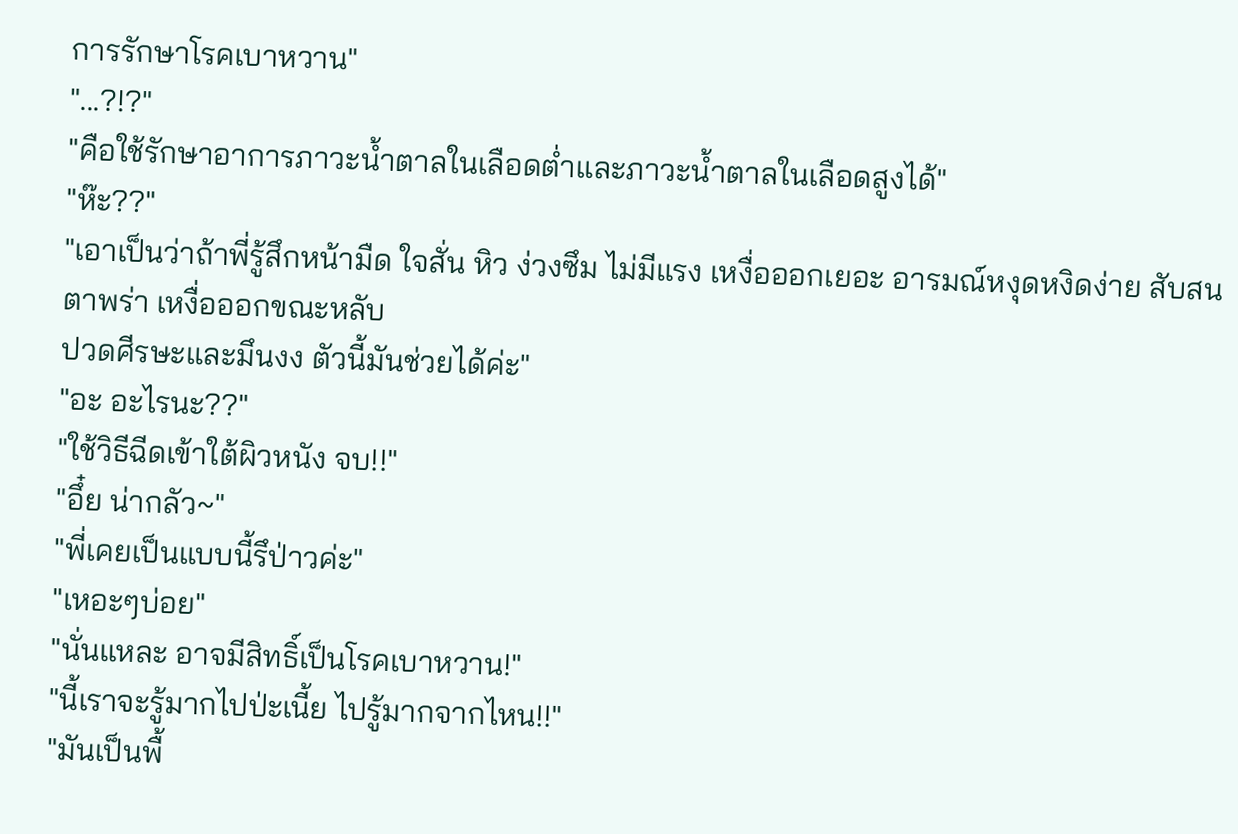การรักษาโรคเบาหวาน"
"...?!?"
"คือใช้รักษาอาการภาวะน้ำตาลในเลือดต่ำและภาวะน้ำตาลในเลือดสูงได้"
"ห๊ะ??"
"เอาเป็นว่าถ้าพี่รู้สึกหน้ามืด ใจสั่น หิว ง่วงซึม ไม่มีแรง เหงื่อออกเยอะ อารมณ์หงุดหงิดง่าย สับสน ตาพร่า เหงื่อออกขณะหลับ
ปวดศีรษะและมึนงง ตัวนี้มันช่วยได้ค่ะ"
"อะ อะไรนะ??"
"ใช้วิธีฉีดเข้าใต้ผิวหนัง จบ!!"
"อึ๋ย น่ากลัว~"
"พี่เคยเป็นแบบนี้รึป่าวค่ะ"
"เหอะๆบ่อย"
"นั่นแหละ อาจมีสิทธิ์เป็นโรคเบาหวาน!"
"นี้เราจะรู้มากไปป่ะเนี้ย ไปรู้มากจากไหน!!"
"มันเป็นพื้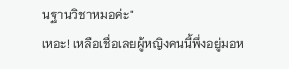นฐานวิชาหมอค่ะ"
เหอะ! เหลือเชื่อเลยผู้หญิงคนนี้พึ่งอยู่มอห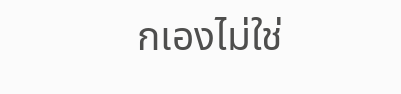กเองไม่ใช่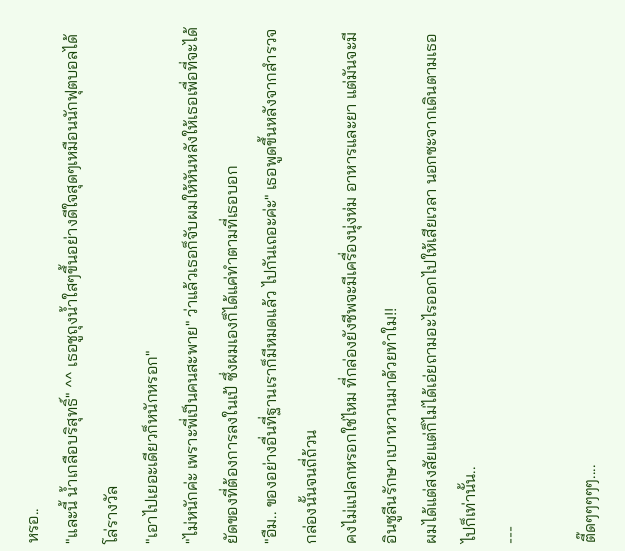หรอ..
"และนี้ น้ำเกลือบริสุทธิ์" ^^ เธอชูถุงน้ำใสๆขึ้นอย่างดีใจสุดๆเหมือนนักฟุตบอลได้โล่รางวัล
"เอาไปเยอะเดียวก็หนักหรอก"
"ไม่หนักค่ะ เพราะพี่เป็นคนสะพาย" ว่าแล้วเธอก็จับผมให้หันหลังให้เธอเพื่อที่จะได้ยัดของที่ต้องการลงในเป้ ซึ่งผมเองก็ได้แค่ทำตามที่เธอบอก
"อืม.. ของอย่างอื่นที่ฐานเราก็มีหมดแล้ว ไปกันเถอะค่ะ" เธอพูดขึ้นหลังจากสำรวจกล่องนั้นจนถี่ถ้วน
คงไม่แปลกหรอกใช่ไหม ที่กล่องยังชีพจะมีเครื่องนุ่งห่ม อาหารและยา แต่มันจะมีอินซูลีนรักษาเบาหวานมาด้วยทำใม!!
ผมได้แต่สงสัยแต่ก็ไม่ได้เอ่ยถามอะไรออกไปให้เสียเวลา นอกซะจากเดินตามเธอไปก็เท่านั้น..
---

ตี๊ดๆๆๆๆๆ....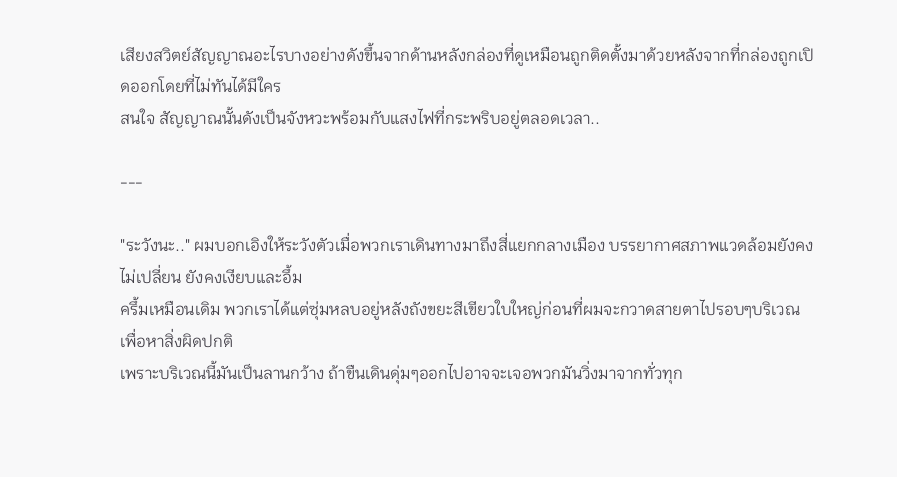เสียงสวิตย์สัญญาณอะไรบางอย่างดังขึ้นจากด้านหลังกล่องที่ดูเหมือนถูกติดตั้งมาด้วยหลังจากที่กล่องถูกเปิดออกโดยที่ไม่ทันได้มีใคร
สนใจ สัญญาณนั้นดังเป็นจังหวะพร้อมกับแสงไฟที่กระพริบอยู่ตลอดเวลา..

---

"ระวังนะ.." ผมบอกเอิงให้ระวังตัวเมื่อพวกเราเดินทางมาถึงสี่แยกกลางเมือง บรรยากาศสภาพแวดล้อมยังคงไม่เปลี่ยน ยังคงเงียบและอึ้ม
ครึ้มเหมือนเดิม พวกเราได้แต่ซุ่มหลบอยู่หลังถังขยะสีเขียวใบใหญ่ก่อนที่ผมจะกวาดสายตาไปรอบๆบริเวณเพื่อหาสิ่งผิดปกติ
เพราะบริเวณนี้มันเป็นลานกว้าง ถ้าขืนเดินดุ่มๆออกไปอาจจะเจอพวกมันวิ่งมาจากทั่วทุก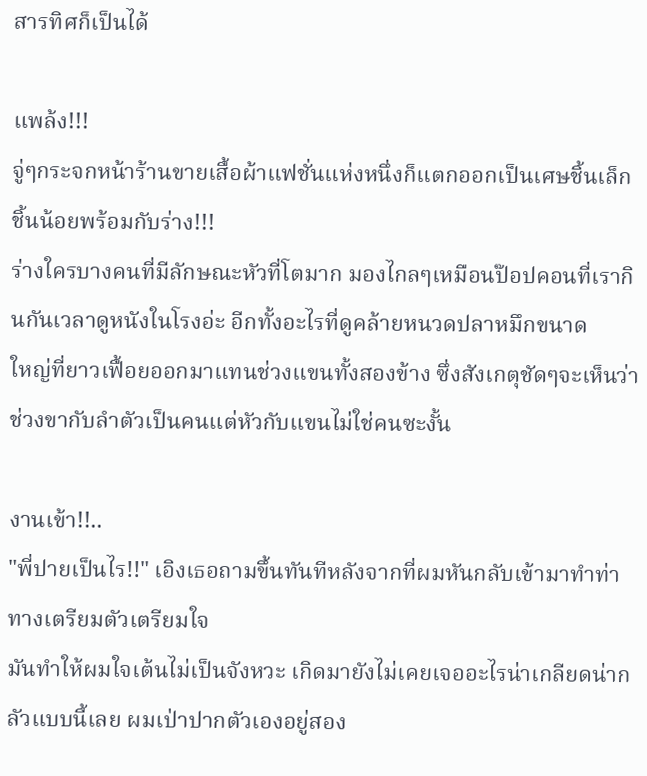สารทิศก็เป็นได้

แพล้ง!!!
จู่ๆกระจกหน้าร้านขายเสื้อผ้าแฟชั่นแห่งหนึ่งก็แตกออกเป็นเศษชิ้นเล็กชิ้นน้อยพร้อมกับร่าง!!!
ร่างใครบางคนที่มีลักษณะหัวที่โตมาก มองไกลๆเหมือนป๊อปคอนที่เรากินกันเวลาดูหนังในโรงอ่ะ อีกทั้งอะไรที่ดูคล้ายหนวดปลาหมึกขนาด
ใหญ่ที่ยาวเฟื้อยออกมาแทนช่วงแขนทั้งสองข้าง ซึ่งสังเกตุชัดๆจะเห็นว่าช่วงขากับลำตัวเป็นคนแต่หัวกับแขนไม่ใช่คนซะงั้น

งานเข้า!!..
"พี่ปายเป็นไร!!" เอิงเธอถามขึ้นทันทีหลังจากที่ผมหันกลับเข้ามาทำท่าทางเตรียมตัวเตรียมใจ
มันทำให้ผมใจเต้นไม่เป็นจังหวะ เกิดมายังไม่เคยเจออะไรน่าเกลียดน่ากลัวแบบนี้เลย ผมเป่าปากตัวเองอยู่สอง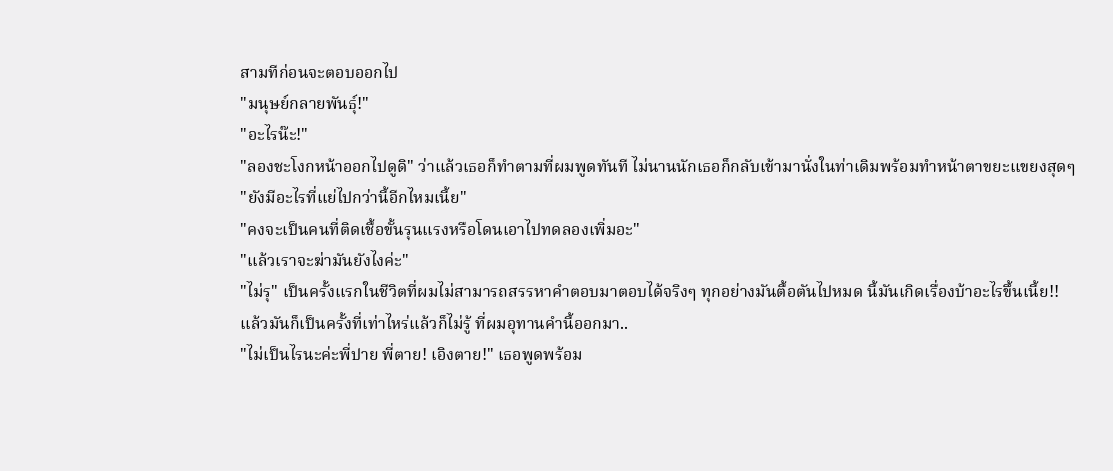สามทีก่อนจะตอบออกไป
"มนุษย์กลายพันธุ์!"
"อะไรน๊ะ!"
"ลองชะโงกหน้าออกไปดูดิ" ว่าแล้วเธอก็ทำตามที่ผมพูดทันที ไม่นานนักเธอก็กลับเข้ามานั่งในท่าเดิมพร้อมทำหน้าตาขยะแขยงสุดๆ
"ยังมีอะไรที่แย่ไปกว่านี้อีกไหมเนี้ย"
"คงจะเป็นคนที่ติดเชื้อขั้นรุนแรงหรือโดนเอาไปทดลองเพิ่มอะ"
"แล้วเราจะฆ่ามันยังไงค่ะ"
"ไม่รุ" เป็นครั้งแรกในชีวิตที่ผมไม่สามารถสรรหาคำตอบมาตอบได้จริงๆ ทุกอย่างมันตื้อตันไปหมด นี้มันเกิดเรื่องบ้าอะไรขึ้นเนี้ย!!
แล้วมันก็เป็นครั้งที่เท่าไหร่แล้วก็ไม่รู้ ที่ผมอุทานคำนี้ออกมา..
"ไม่เป็นไรนะค่ะพี่ปาย พี่ตาย! เอิงตาย!" เธอพูดพร้อม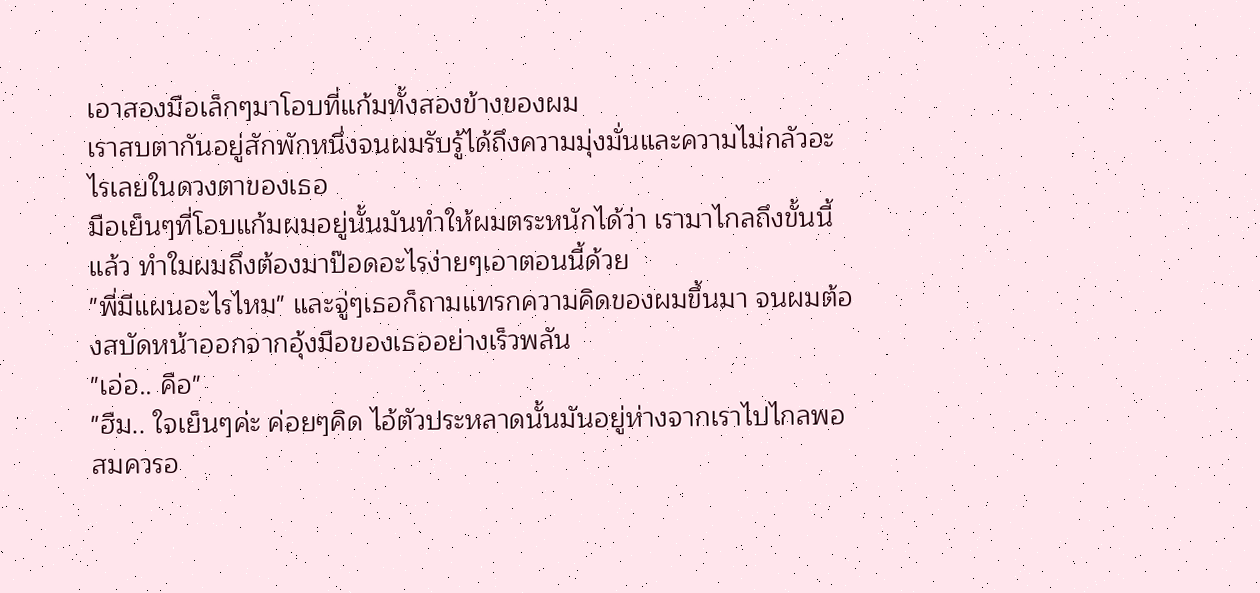เอาสองมือเล็กๆมาโอบที่แก้มทั้งสองข้างของผม
เราสบตากันอยู่สักพักหนึ่งจนผมรับรู้ได้ถึงความมุ่งมั่นและความไม่กลัวอะไรเลยในดวงตาของเธอ
มือเย็นๆที่โอบแก้มผมอยู่นั้นมันทำให้ผมตระหนักได้ว่า เรามาไกลถึงขั้นนี้แล้ว ทำใมผมถึงต้องมาป๊อดอะไรง่ายๆเอาตอนนี้ด้วย
"พี่มีแผนอะไรไหม" และจู่ๆเธอก็ถามแทรกความคิดของผมขึ้นมา จนผมต้องสบัดหน้าออกจากอุ้งมือของเธออย่างเร็วพลัน
"เอ่อ.. คือ"
"ฮืม.. ใจเย็นๆค่ะ ค่อยๆคิด ไอ้ตัวประหลาดนั้นมันอยู่ห่างจากเราไปไกลพอสมควรอ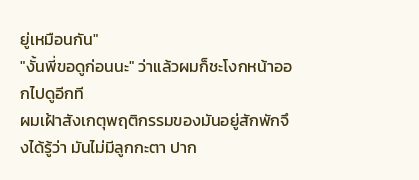ยู่เหมือนกัน"
"งั้นพี่ขอดูก่อนนะ" ว่าแล้วผมก็ชะโงกหน้าออกไปดูอีกที
ผมเฝ้าสังเกตุพฤติกรรมของมันอยู่สักพักจึงได้รู้ว่า มันไม่มีลูกกะตา ปาก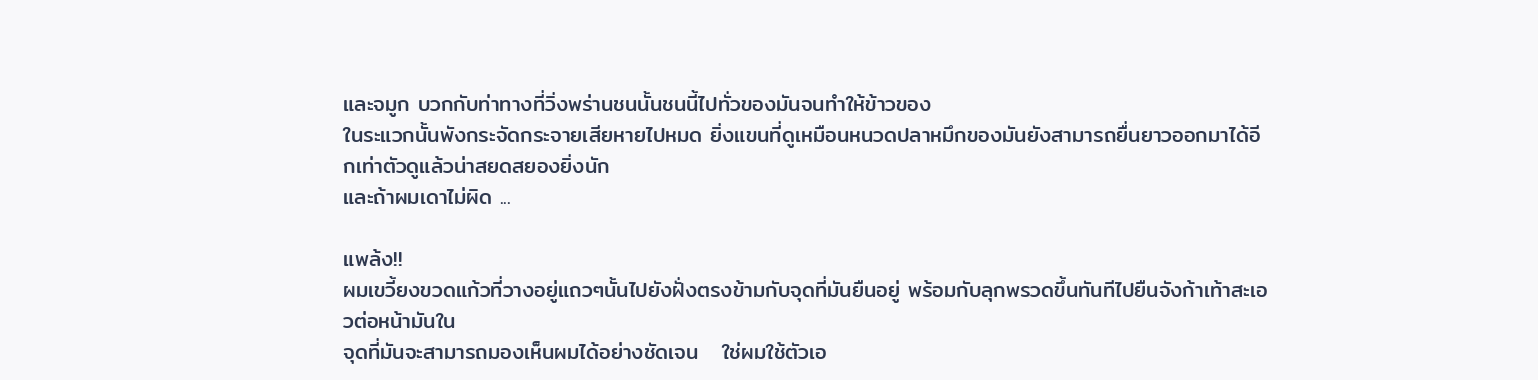และจมูก บวกกับท่าทางที่วิ่งพร่านชนนั้นชนนี้ไปทั่วของมันจนทำให้ข้าวของ
ในระแวกนั้นพังกระจัดกระจายเสียหายไปหมด ยิ่งแขนที่ดูเหมือนหนวดปลาหมึกของมันยังสามารถยื่นยาวออกมาได้อีกเท่าตัวดูแล้วน่าสยดสยองยิ่งนัก
และถ้าผมเดาไม่ผิด ...

แพล้ง!!
ผมเขวี้ยงขวดแก้วที่วางอยู่แถวๆนั้นไปยังฝั่งตรงข้ามกับจุดที่มันยืนอยู่ พร้อมกับลุกพรวดขึ้นทันทีไปยืนจังก้าเท้าสะเอวต่อหน้ามันใน
จุดที่มันจะสามารถมองเห็นผมได้อย่างชัดเจน   ใช่ผมใช้ตัวเอ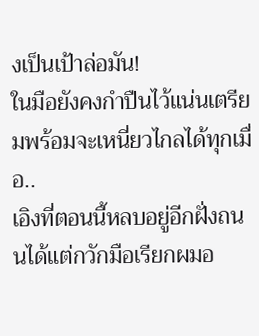งเป็นเป้าล่อมัน!
ในมือยังคงกำปืนไว้แน่นเตรียมพร้อมจะเหนี่ยวไกลได้ทุกเมื่อ..
เอิงที่ตอนนี้หลบอยู่อีกฝั่งถนนได้แต่กวักมือเรียกผมอ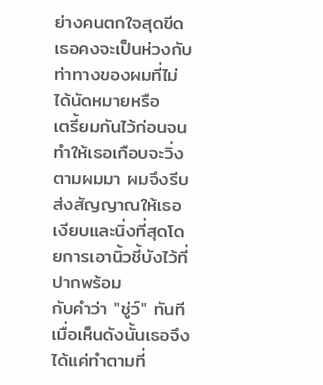ย่างคนตกใจสุดขีด เธอคงจะเป็นห่วงกับท่าทางของผมที่ไม่ได้นัดหมายหรือ
เตรี้ยมกันไว้ก่อนจนทำให้เธอเกือบจะวิ่งตามผมมา ผมจึงรีบส่งสัญญาณให้เธอเงียบและนิ่งที่สุดโดยการเอานิ้วชี้บังไว้ที่ปากพร้อม
กับคำว่า "ชู่ว์" ทันที เมื่อเห็นดังนั้นเธอจึงได้แค่ทำตามที่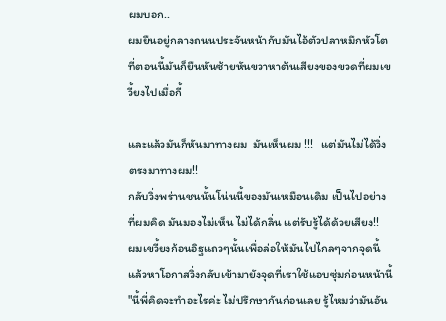ผมบอก..
ผมยืนอยู่กลางถนนประจันหน้ากับมันไอ้ตัวปลาหมึกหัวโตที่ตอนนี้มันก็ยืนหันซ้ายหันขวาหาต้นเสียงของขวดที่ผมเขวี้ยงไปเมื่อกี้

และแล้วมันก็หันมาทางผม  มันเห็นผม !!!   แต่มันไม่ได้วิ่งตรงมาทางผม!!
กลับวิ่งพร่านชนนั้นโน่นนี้ของมันเหมือนเดิม เป็นไปอย่างที่ผมคิด มันมองไม่เห็น ไม่ได้กลิ่น แต่รับรู้ได้ด้วยเสียง!!
ผมเขวี้ยงก้อนอิฐแถวๆนั้นเพื่อล่อให้มันไปไกลๆจากจุดนี้แล้วหาโอกาสวิ่งกลับเข้ามายังจุดที่เราใช้แอบซุ่มก่อนหน้านี้
"นี้พี่คิดจะทำอะไรค่ะ ไม่ปรึกษากันก่อนเลย รู้ไหมว่ามันอัน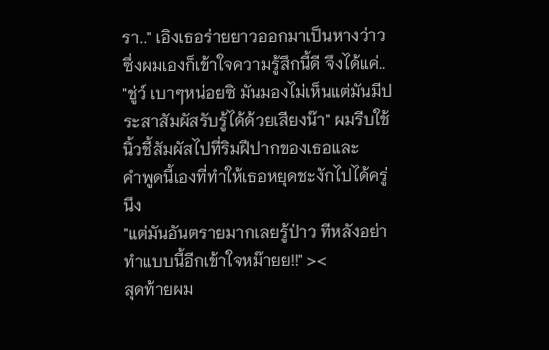รา.." เอิงเธอร่ายยาวออกมาเป็นหางว่าว ซึ่งผมเองก็เข้าใจความรู้สึกนี้ดี จึงได้แค่..
"ชู่ว์ เบาๆหน่อยซิ มันมองไม่เห็นแต่มันมีประสาสัมผัสรับรู้ได้ด้วยเสียงน๊า" ผมรีบใช้นิ้วชี้สัมผัสไปที่ริมฝีปากของเธอและ
คำพูดนี้เองที่ทำให้เธอหยุดชะงักไปได้ครู่นึง
"แต่มันอันตรายมากเลยรู้ป่าว ทีหลังอย่าทำแบบนี้อีกเข้าใจหม๊ายย!!" ><
สุดท้ายผม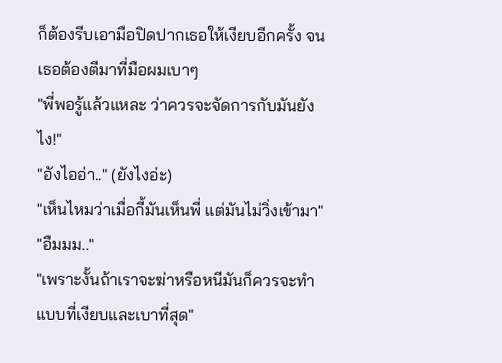ก็ต้องรีบเอามือปิดปากเธอให้เงียบอีกครั้ง จนเธอต้องตีมาที่มือผมเบาๆ
"พี่พอรู้แล้วแหละ ว่าควรจะจัดการกับมันยังไง!"
"อังไออ่า.." (ยังไงอ่ะ)
"เห็นไหมว่าเมื่อกี้มันเห็นพี่ แต่มันไม่วิ่งเข้ามา"
"อืมมม.."
"เพราะงั้นถ้าเราจะฆ่าหรือหนีมันก็ควรจะทำแบบที่เงียบและเบาที่สุด"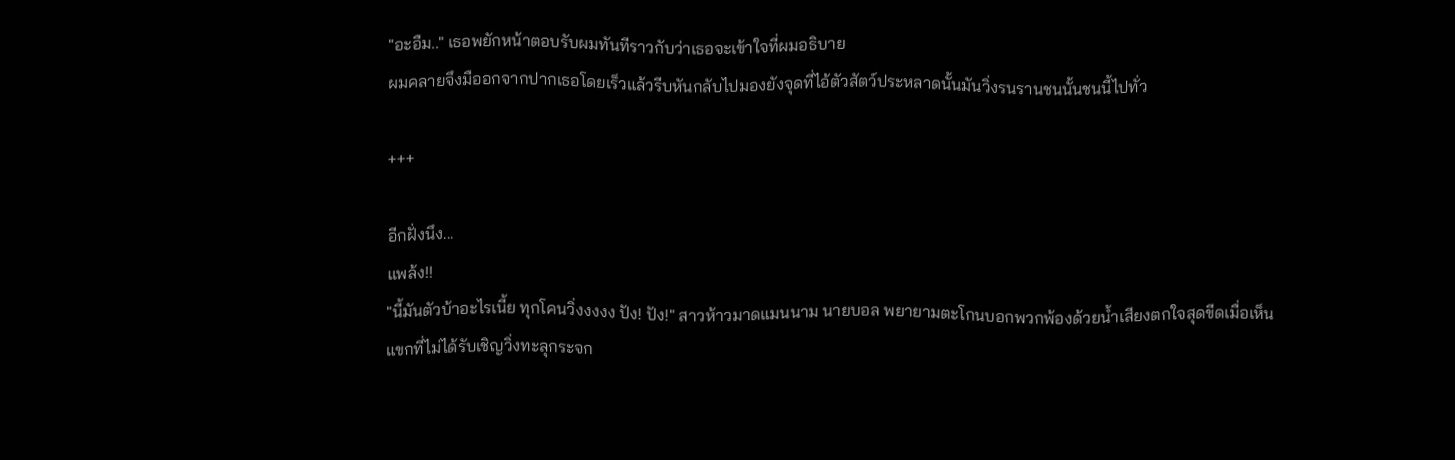"อะอืม.." เธอพยักหน้าตอบรับผมทันทีราวกับว่าเธอจะเข้าใจที่ผมอธิบาย
ผมคลายจึงมืออกจากปากเธอโดยเร็วแล้วรีบหันกลับไปมองยังจุดที่ไอ้ตัวสัตว์ประหลาดนั้นมันวิ่งรนรานชนนั้นชนนี้ไปทั่ว

+++

อีกฝั่งนึง...
แพล้ง!!
"นี้มันตัวบ้าอะไรเนี้ย ทุกโคนวิ่งงงงง ปัง! ปัง!" สาวห้าวมาดแมนนาม นายบอล พยายามตะโกนบอกพวกพ้องด้วยน้ำเสียงตกใจสุดขีดเมื่อเห็น
แขกที่ไม่ได้รับเชิญวิ่งทะลุกระจก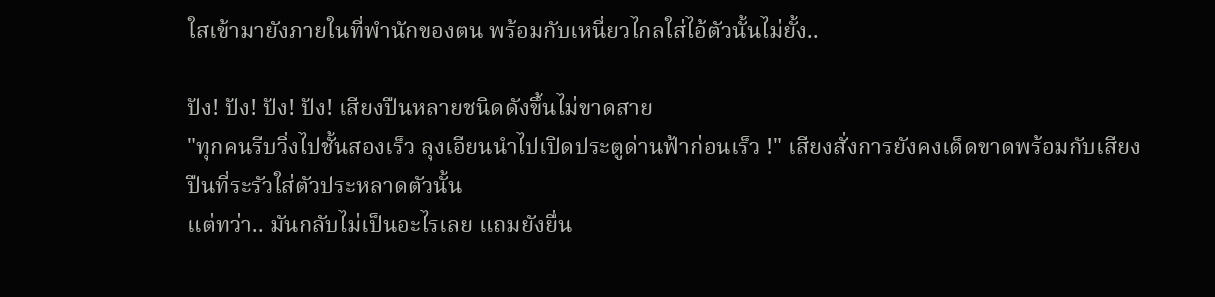ใสเข้ามายังภายในที่พำนักของตน พร้อมกับเหนี่ยวไกลใส่ไอ้ตัวนั้นไม่ยั้ง..

ปัง! ปัง! ปัง! ปัง! เสียงปืนหลายชนิดดังขึ้นไม่ขาดสาย
"ทุกคนรีบวิ่งไปชั้นสองเร็ว ลุงเอียนนำไปเปิดประตูด่านฟ้าก่อนเร็ว !" เสียงสั่งการยังคงเด็ดขาดพร้อมกับเสียงปืนที่ระรัวใส่ตัวประหลาดตัวนั้น
แต่ทว่า.. มันกลับไม่เป็นอะไรเลย แถมยังยื่น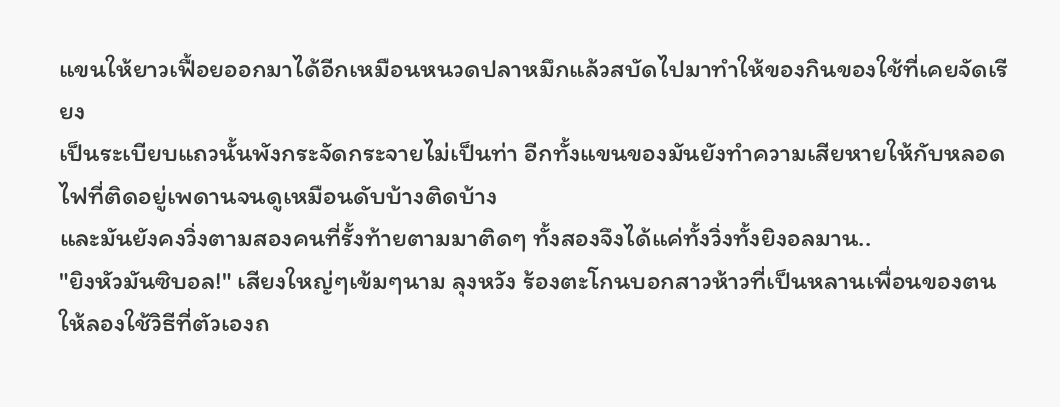แขนให้ยาวเฟื้อยออกมาได้อีกเหมือนหนวดปลาหมึกแล้วสบัดไปมาทำให้ของกินของใช้ที่เคยจัดเรียง
เป็นระเบียบแถวนั้นพังกระจัดกระจายไม่เป็นท่า อีกทั้งแขนของมันยังทำความเสียหายให้กับหลอดไฟที่ติดอยู่เพดานจนดูเหมือนดับบ้างติดบ้าง
และมันยังคงวิ่งตามสองคนที่รั้งท้ายตามมาติดๆ ทั้งสองจึงได้แค่ทั้งวิ่งทั้งยิงอลมาน..
"ยิงหัวมันซิบอล!" เสียงใหญ่ๆเข้มๆนาม ลุงหวัง ร้องตะโกนบอกสาวห้าวที่เป็นหลานเพื่อนของตนให้ลองใช้วิธีที่ตัวเองถ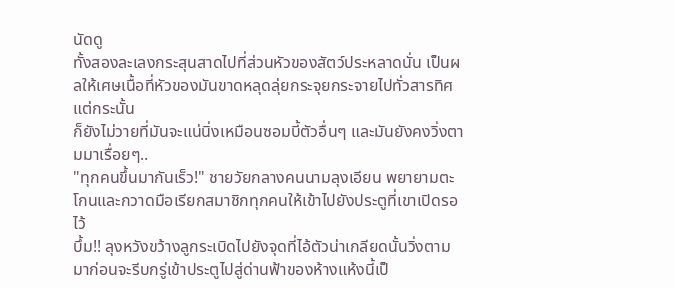นัดดู
ทั้งสองละเลงกระสุนสาดไปที่ส่วนหัวของสัตว์ประหลาดนั่น เป็นผลให้เศษเนื้อที่หัวของมันขาดหลุดลุ่ยกระจุยกระจายไปทั่วสารทิศ แต่กระนั้น
ก็ยังไม่วายที่มันจะแน่นิ่งเหมือนซอมบี้ตัวอื่นๆ และมันยังคงวิ่งตามมาเรื่อยๆ..
"ทุกคนขึ้นมากันเร็ว!" ชายวัยกลางคนนามลุงเอียน พยายามตะโกนและกวาดมือเรียกสมาชิกทุกคนให้เข้าไปยังประตูที่เขาเปิดรอไว้
บึ้ม!! ลุงหวังขว้างลูกระเบิดไปยังจุดที่ไอ้ตัวน่าเกลียดนั้นวิ่งตามมาก่อนจะรีบกรู่เข้าประตูไปสู่ด่านฟ้าของห้างแห้งนี้เป็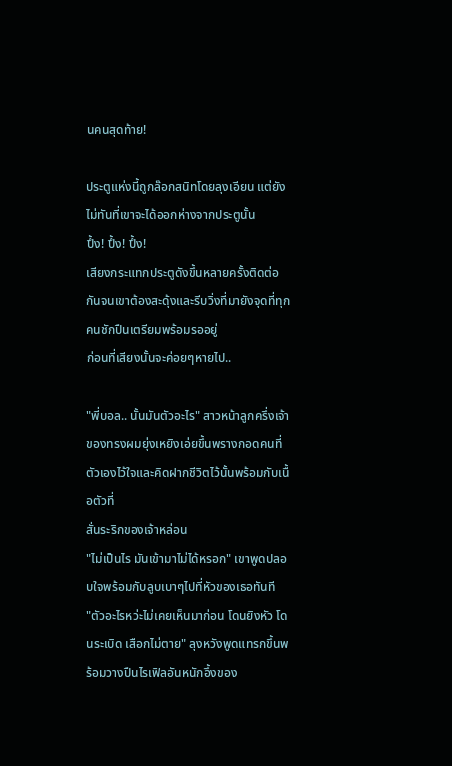นคนสุดท้าย!

ประตูแห่งนี้ถูกล๊อกสนิทโดยลุงเอียน แต่ยังไม่ทันที่เขาจะได้ออกห่างจากประตูนั้น
ปึ้ง! ปึ้ง! ปึ้ง!
เสียงกระแทกประตูดังขึ้นหลายครั้งติดต่อกันจนเขาต้องสะดุ้งและรีบวิ่งที่มายังจุดที่ทุกคนชักปืนเตรียมพร้อมรออยู่
ก่อนที่เสียงนั้นจะค่อยๆหายไป..

"พี่บอล.. นั้นมันตัวอะไร" สาวหน้าลูกครึ่งเจ้าของทรงผมยุ่งเหยิงเอ่ยขึ้นพรางกอดคนที่ตัวเองไว้ใจและคิดฝากชีวิตไว้นั้นพร้อมกับเนื้อตัวที่
สั่นระริกของเจ้าหล่อน
"ไม่เป็นไร มันเข้ามาไม่ได้หรอก" เขาพูดปลอบใจพร้อมกับลูบเบาๆไปที่หัวของเธอทันที
"ตัวอะไรหว่ะไม่เคยเห็นมาก่อน โดนยิงหัว โดนระเบิด เสือกไม่ตาย" ลุงหวังพูดแทรกขึ้นพร้อมวางปืนไรเฟิลอันหนักอึ้งของ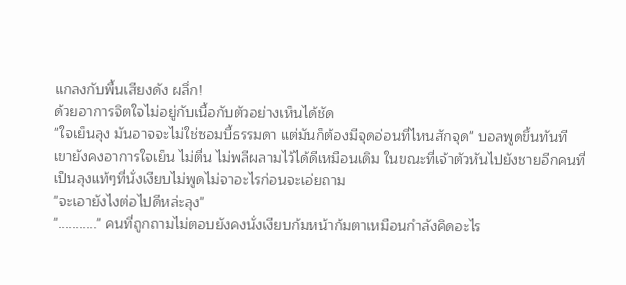แกลงกับพื้นเสียงดัง ผลึ่ก!
ด้วยอาการจิตใจไม่อยู่กับเนื้อกับตัวอย่างเห็นได้ชัด
"ใจเย็นลุง มันอาจจะไม่ใช่ซอมบี้ธรรมดา แต่มันก็ต้องมีจุดอ่อนที่ไหนสักจุด" บอลพูดขึ้นทันที
เขายังคงอาการใจเย็น ไม่ตื่น ไม่พลีผลามไว้ได้ดีเหมือนเดิม ในขณะที่เจ้าตัวหันไปยังชายอีกคนที่เป็นลุงแท้ๆที่นั่งเงียบไม่พูดไม่จาอะไรก่อนจะเอ่ยถาม
"จะเอายังไงต่อไปดีหล่ะลุง"
"..........." คนที่ถูกถามไม่ตอบยังคงนั่งเงียบก้มหน้าก้มตาเหมือนกำลังคิดอะไร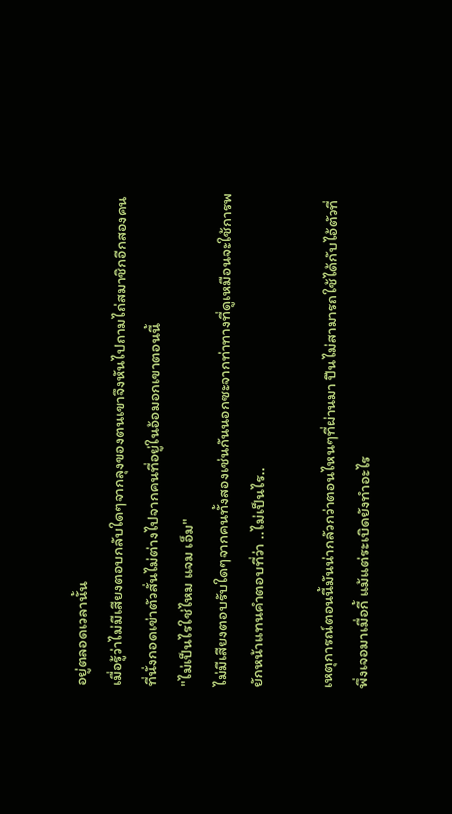อยู่ตลอดเวลานั้น
เมื่อรู้ว่าไม่มีเสียงตอบกลับใดๆจากลุงของตนเขาจึงหันไปถามไถ่สมาชิกอีกสองคนที่นั่งกอดเข่าตัวสั่นไม่ต่างไปจากคนที่อยู่ในอ้อมอกเขาตอนนี้
"ไม่เป็นไรใช่ไหม แจม เอ็ม"
ไม่มีเสียงตอบรับใดๆจากคนทั้งสองเช่นกันนอกซะจากท่าทางที่ดูเหมือนจะใช้การพยักหน้าแทนคำตอบที่ว่า ..ไม่เป็นไร..

เหตุการณ์ตอนนี้มันน่ากลัวกว่าตอนไหนๆที่ผ่านมา ปืนไม่สามารถใช้ได้กับไอ้ตัวที่พึ่งเจอมาเมื่อกี้ แม้แต่ระเบิดยังทำอะไร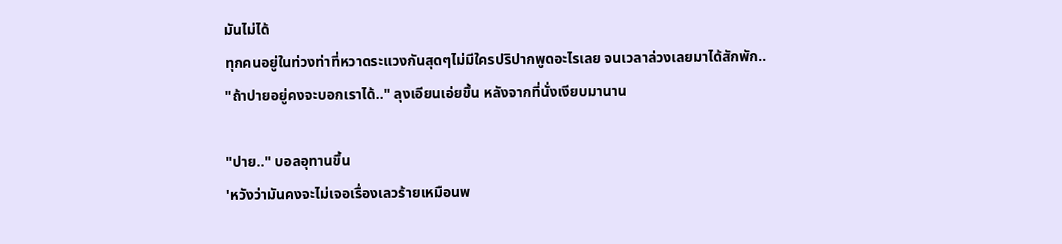มันไม่ได้
ทุกคนอยู่ในท่วงท่าที่หวาดระแวงกันสุดๆไม่มีใครปริปากพูดอะไรเลย จนเวลาล่วงเลยมาได้สักพัก..
"ถ้าปายอยู่คงจะบอกเราได้.." ลุงเอียนเอ่ยขึ้น หลังจากที่นั่งเงียบมานาน

"ปาย.." บอลอุทานขึ้น
'หวังว่ามันคงจะไม่เจอเรื่องเลวร้ายเหมือนพ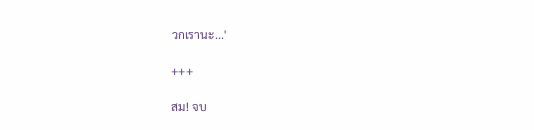วกเรานะ...'

+++

สม! จบ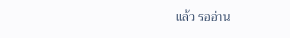แล้ว รออ่าน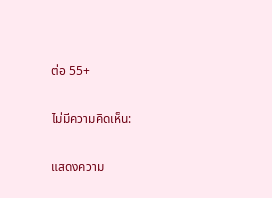ต่อ 55+

ไม่มีความคิดเห็น:

แสดงความ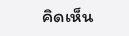คิดเห็น